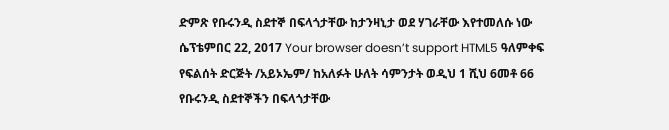ድምጽ የቡሩንዲ ስደተኞ በፍላጎታቸው ከታንዛኒታ ወደ ሃገራቸው እየተመለሱ ነው ሴፕቴምበር 22, 2017 Your browser doesn’t support HTML5 ዓለምቀፍ የፍልሰት ድርጅት /አይኦኤም/ ከአለፉት ሁለት ሳምንታት ወዲህ 1 ሺህ 6መቶ 66 የቡሩንዲ ስደተኞችን በፍላጎታቸው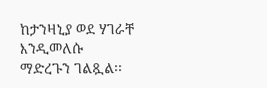ከታንዛኒያ ወደ ሃገራቸ እንዲመለሱ ማድረጉን ገልጿል፡፡